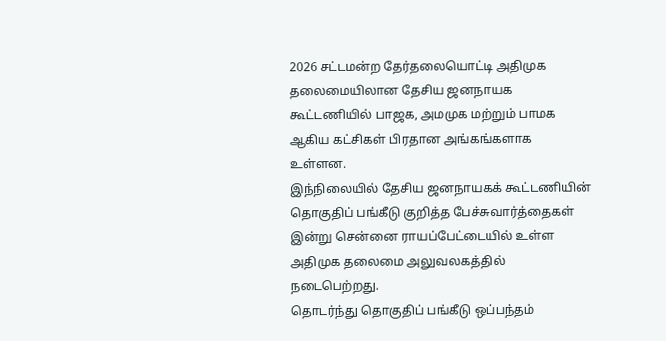2026 சட்டமன்ற தேர்தலையொட்டி அதிமுக தலைமையிலான தேசிய ஜனநாயக கூட்டணியில் பாஜக, அமமுக மற்றும் பாமக ஆகிய கட்சிகள் பிரதான அங்கங்களாக உள்ளன.
இந்நிலையில் தேசிய ஜனநாயகக் கூட்டணியின் தொகுதிப் பங்கீடு குறித்த பேச்சுவார்த்தைகள் இன்று சென்னை ராயப்பேட்டையில் உள்ள அதிமுக தலைமை அலுவலகத்தில் நடைபெற்றது.
தொடர்ந்து தொகுதிப் பங்கீடு ஒப்பந்தம்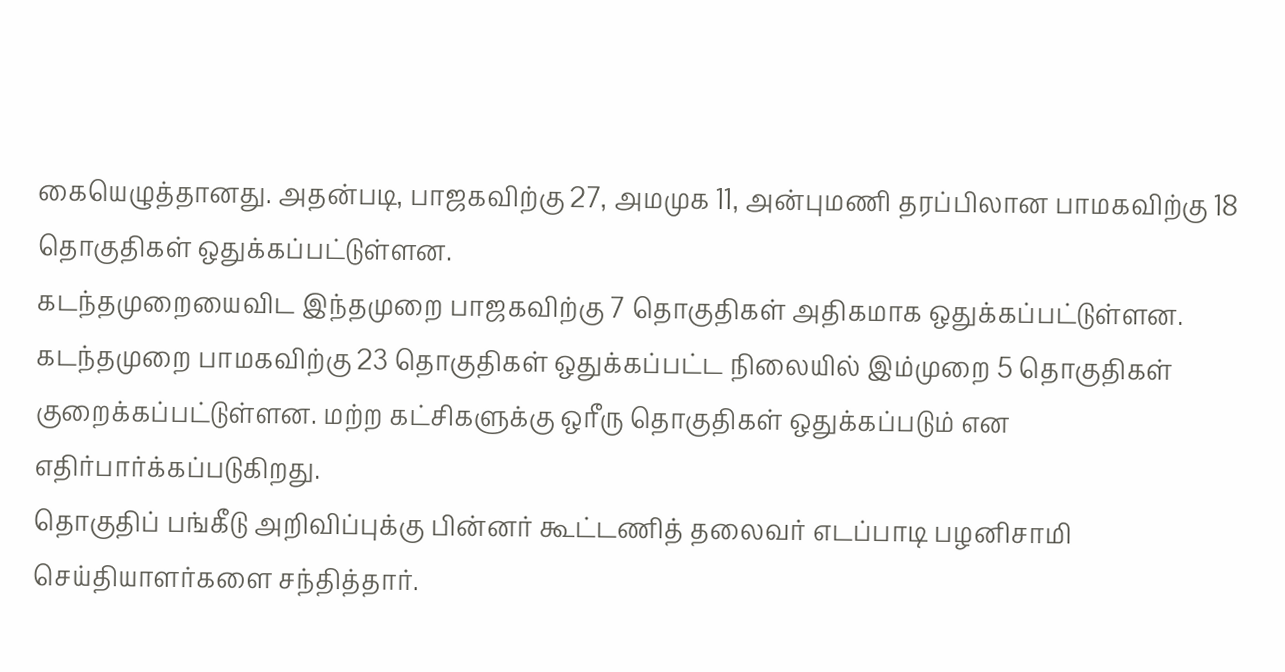கையெழுத்தானது. அதன்படி, பாஜகவிற்கு 27, அமமுக 11, அன்புமணி தரப்பிலான பாமகவிற்கு 18 தொகுதிகள் ஒதுக்கப்பட்டுள்ளன.
கடந்தமுறையைவிட இந்தமுறை பாஜகவிற்கு 7 தொகுதிகள் அதிகமாக ஒதுக்கப்பட்டுள்ளன. கடந்தமுறை பாமகவிற்கு 23 தொகுதிகள் ஒதுக்கப்பட்ட நிலையில் இம்முறை 5 தொகுதிகள் குறைக்கப்பட்டுள்ளன. மற்ற கட்சிகளுக்கு ஒரீரு தொகுதிகள் ஒதுக்கப்படும் என எதிர்பார்க்கப்படுகிறது.
தொகுதிப் பங்கீடு அறிவிப்புக்கு பின்னர் கூட்டணித் தலைவர் எடப்பாடி பழனிசாமி செய்தியாளர்களை சந்தித்தார்.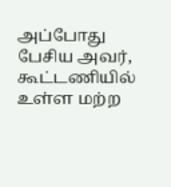அப்போது பேசிய அவர்,
கூட்டணியில் உள்ள மற்ற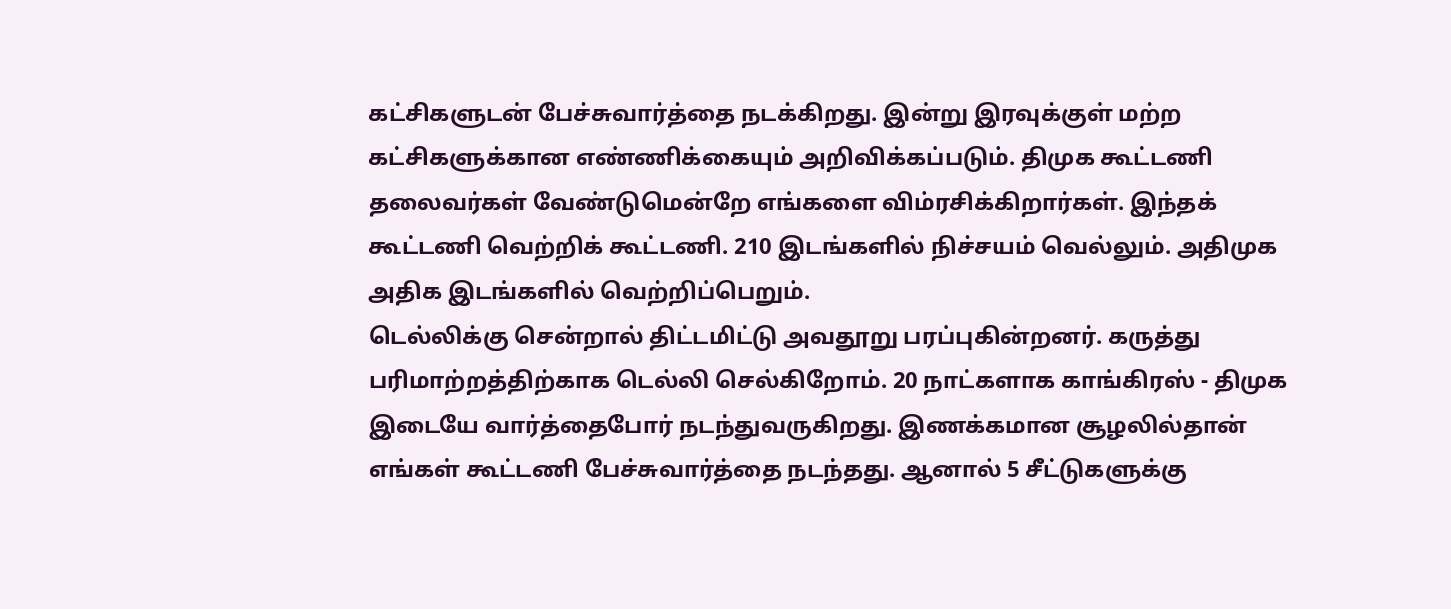கட்சிகளுடன் பேச்சுவார்த்தை நடக்கிறது. இன்று இரவுக்குள் மற்ற கட்சிகளுக்கான எண்ணிக்கையும் அறிவிக்கப்படும். திமுக கூட்டணி தலைவர்கள் வேண்டுமென்றே எங்களை விம்ரசிக்கிறார்கள். இந்தக் கூட்டணி வெற்றிக் கூட்டணி. 210 இடங்களில் நிச்சயம் வெல்லும். அதிமுக அதிக இடங்களில் வெற்றிப்பெறும்.
டெல்லிக்கு சென்றால் திட்டமிட்டு அவதூறு பரப்புகின்றனர். கருத்து பரிமாற்றத்திற்காக டெல்லி செல்கிறோம். 20 நாட்களாக காங்கிரஸ் - திமுக இடையே வார்த்தைபோர் நடந்துவருகிறது. இணக்கமான சூழலில்தான் எங்கள் கூட்டணி பேச்சுவார்த்தை நடந்தது. ஆனால் 5 சீட்டுகளுக்கு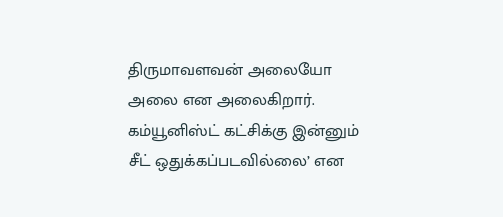திருமாவளவன் அலையோ அலை என அலைகிறார். கம்யூனிஸ்ட் கட்சிக்கு இன்னும் சீட் ஒதுக்கப்படவில்லை’ என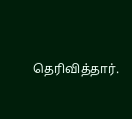தெரிவித்தார்.